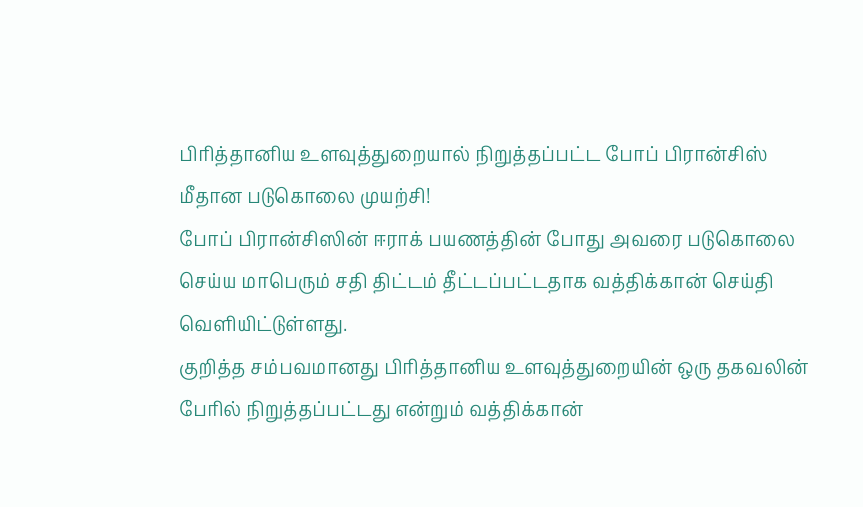பிரித்தானிய உளவுத்துறையால் நிறுத்தப்பட்ட போப் பிரான்சிஸ் மீதான படுகொலை முயற்சி!
போப் பிரான்சிஸின் ஈராக் பயணத்தின் போது அவரை படுகொலை செய்ய மாபெரும் சதி திட்டம் தீட்டப்பட்டதாக வத்திக்கான் செய்தி வெளியிட்டுள்ளது.
குறித்த சம்பவமானது பிரித்தானிய உளவுத்துறையின் ஒரு தகவலின் பேரில் நிறுத்தப்பட்டது என்றும் வத்திக்கான்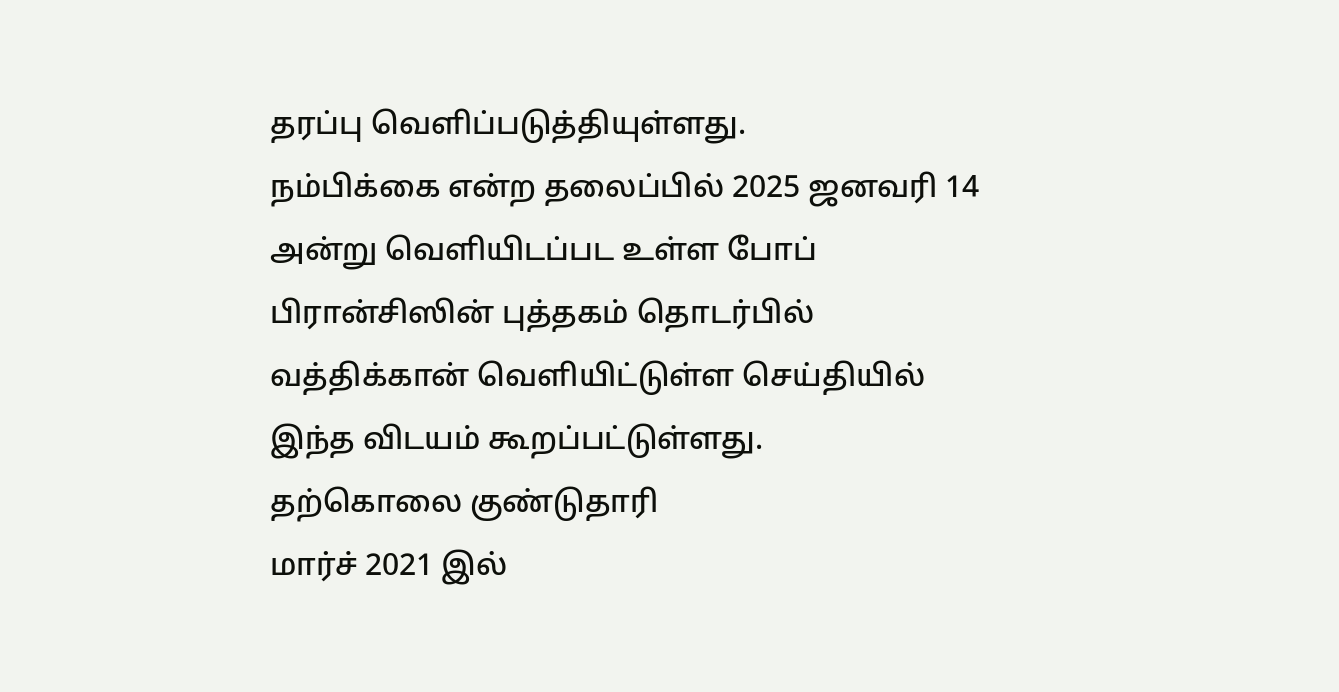தரப்பு வெளிப்படுத்தியுள்ளது.
நம்பிக்கை என்ற தலைப்பில் 2025 ஜனவரி 14 அன்று வெளியிடப்பட உள்ள போப் பிரான்சிஸின் புத்தகம் தொடர்பில் வத்திக்கான் வெளியிட்டுள்ள செய்தியில் இந்த விடயம் கூறப்பட்டுள்ளது.
தற்கொலை குண்டுதாரி
மார்ச் 2021 இல்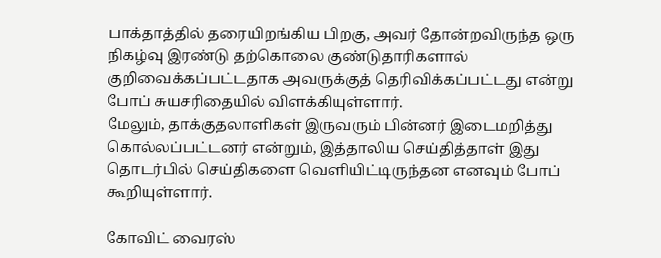பாக்தாத்தில் தரையிறங்கிய பிறகு, அவர் தோன்றவிருந்த ஒரு நிகழ்வு இரண்டு தற்கொலை குண்டுதாரிகளால் குறிவைக்கப்பட்டதாக அவருக்குத் தெரிவிக்கப்பட்டது என்று போப் சுயசரிதையில் விளக்கியுள்ளார்.
மேலும், தாக்குதலாளிகள் இருவரும் பின்னர் இடைமறித்து கொல்லப்பட்டனர் என்றும், இத்தாலிய செய்தித்தாள் இது தொடர்பில் செய்திகளை வெளியிட்டிருந்தன எனவும் போப் கூறியுள்ளார்.

கோவிட் வைரஸ்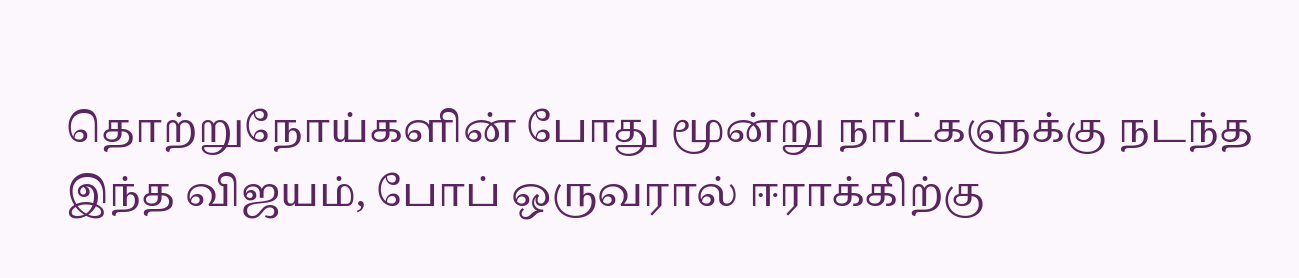தொற்றுநோய்களின் போது மூன்று நாட்களுக்கு நடந்த இந்த விஜயம், போப் ஒருவரால் ஈராக்கிற்கு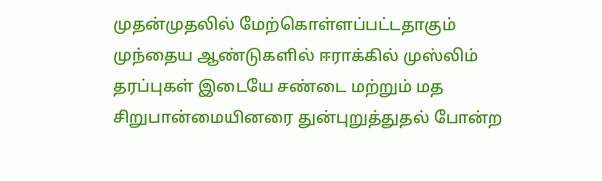முதன்முதலில் மேற்கொள்ளப்பட்டதாகும்
முந்தைய ஆண்டுகளில் ஈராக்கில் முஸ்லிம் தரப்புகள் இடையே சண்டை மற்றும் மத சிறுபான்மையினரை துன்புறுத்துதல் போன்ற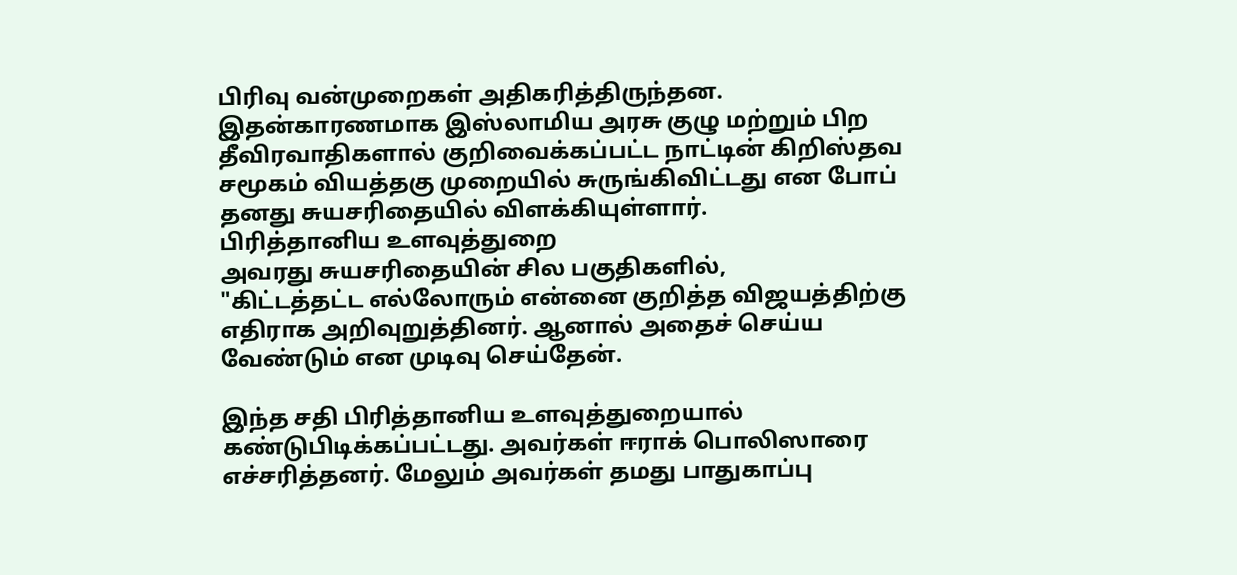பிரிவு வன்முறைகள் அதிகரித்திருந்தன.
இதன்காரணமாக இஸ்லாமிய அரசு குழு மற்றும் பிற தீவிரவாதிகளால் குறிவைக்கப்பட்ட நாட்டின் கிறிஸ்தவ சமூகம் வியத்தகு முறையில் சுருங்கிவிட்டது என போப் தனது சுயசரிதையில் விளக்கியுள்ளார்.
பிரித்தானிய உளவுத்துறை
அவரது சுயசரிதையின் சில பகுதிகளில்,
"கிட்டத்தட்ட எல்லோரும் என்னை குறித்த விஜயத்திற்கு எதிராக அறிவுறுத்தினர். ஆனால் அதைச் செய்ய வேண்டும் என முடிவு செய்தேன்.

இந்த சதி பிரித்தானிய உளவுத்துறையால் கண்டுபிடிக்கப்பட்டது. அவர்கள் ஈராக் பொலிஸாரை எச்சரித்தனர். மேலும் அவர்கள் தமது பாதுகாப்பு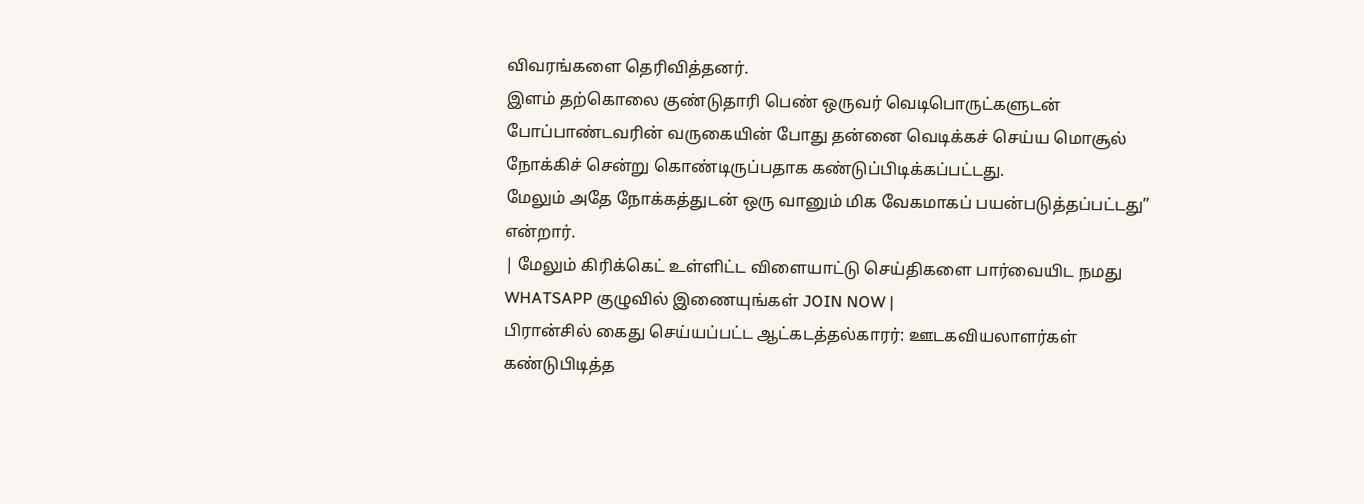விவரங்களை தெரிவித்தனர்.
இளம் தற்கொலை குண்டுதாரி பெண் ஒருவர் வெடிபொருட்களுடன் போப்பாண்டவரின் வருகையின் போது தன்னை வெடிக்கச் செய்ய மொசூல் நோக்கிச் சென்று கொண்டிருப்பதாக கண்டுப்பிடிக்கப்பட்டது.
மேலும் அதே நோக்கத்துடன் ஒரு வானும் மிக வேகமாகப் பயன்படுத்தப்பட்டது” என்றார்.
| மேலும் கிரிக்கெட் உள்ளிட்ட விளையாட்டு செய்திகளை பார்வையிட நமது WHATSAPP குழுவில் இணையுங்கள் JOIN NOW |
பிரான்சில் கைது செய்யப்பட்ட ஆட்கடத்தல்காரர்: ஊடகவியலாளர்கள் கண்டுபிடித்த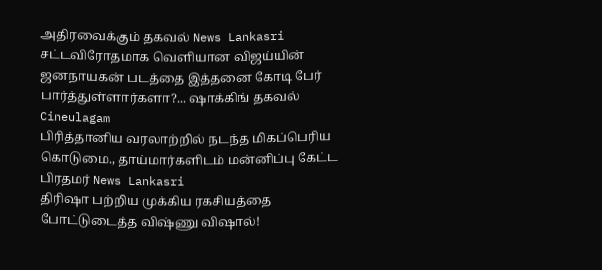அதிரவைக்கும் தகவல் News Lankasri
சட்டவிரோதமாக வெளியான விஜய்யின் ஜனநாயகன் படத்தை இத்தனை கோடி பேர் பார்த்துள்ளார்களா?... ஷாக்கிங் தகவல் Cineulagam
பிரித்தானிய வரலாற்றில் நடந்த மிகப்பெரிய கொடுமை., தாய்மார்களிடம் மன்னிப்பு கேட்ட பிரதமர் News Lankasri
திரிஷா பற்றிய முக்கிய ரகசியத்தை போட்டுடைத்த விஷ்ணு விஷால்!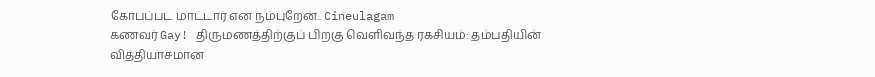கோபப்பட மாட்டார் என நம்புறேன்.. Cineulagam
கணவர் Gay! திருமணத்திற்குப் பிறகு வெளிவந்த ரகசியம்: தம்பதியின் வித்தியாசமான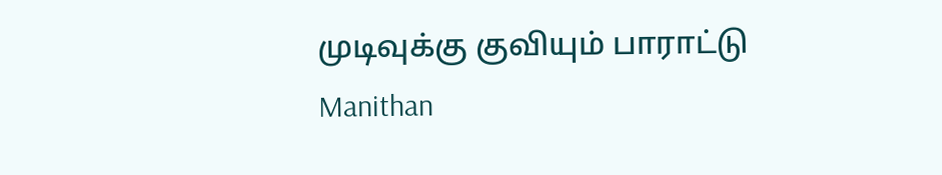முடிவுக்கு குவியும் பாராட்டு Manithan